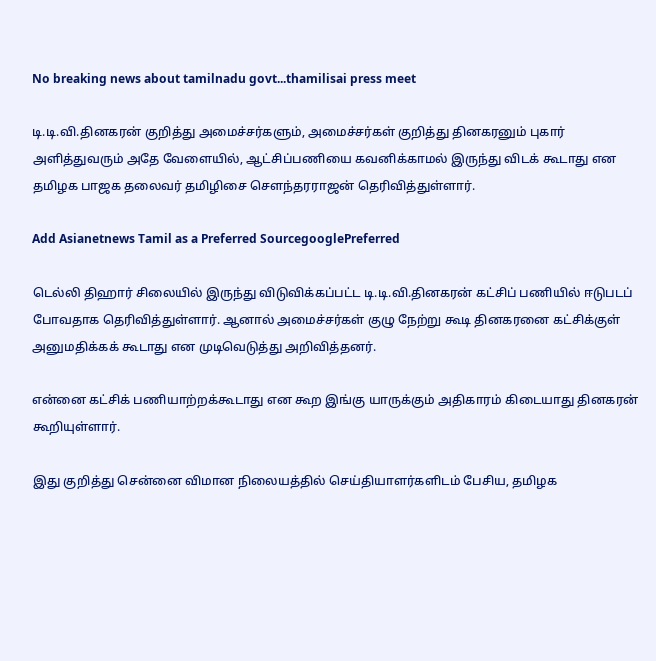No breaking news about tamilnadu govt...thamilisai press meet

டி.டி.வி.தினகரன் குறித்து அமைச்சர்களும், அமைச்சர்கள் குறித்து தினகரனும் புகார் அளித்துவரும் அதே வேளையில், ஆட்சிப்பணியை கவனிக்காமல் இருந்து விடக் கூடாது என தமிழக பாஜக தலைவர் தமிழிசை சௌந்தரராஜன் தெரிவித்துள்ளார்.

Add Asianetnews Tamil as a Preferred SourcegooglePreferred

டெல்லி திஹார் சிலையில் இருந்து விடுவிக்கப்பட்ட டி.டி.வி.தினகரன் கட்சிப் பணியில் ஈடுபடப் போவதாக தெரிவித்துள்ளார். ஆனால் அமைச்சர்கள் குழு நேற்று கூடி தினகரனை கட்சிக்குள் அனுமதிக்கக் கூடாது என முடிவெடுத்து அறிவித்தனர்.

என்னை கட்சிக் பணியாற்றக்கூடாது என கூற இங்கு யாருக்கும் அதிகாரம் கிடையாது தினகரன் கூறியுள்ளார்.

இது குறித்து சென்னை விமான நிலையத்தில் செய்தியாளர்களிடம் பேசிய, தமிழக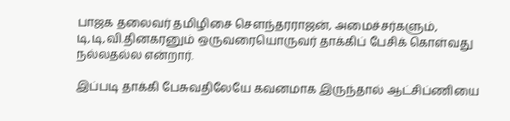பாஜக தலைவர் தமிழிசை சௌந்தரராஜன், அமைச்சர்களும், டி,டி,வி.தினகரனும் ஒருவரையொருவர் தாக்கிப் பேசிக் கொள்வது நல்லதல்ல என்றார்.

இப்படி தாக்கி பேசுவதிலேயே கவனமாக இருந்தால் ஆட்சிப்ணியை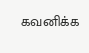கவனிக்க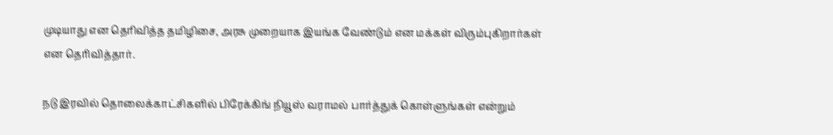முடியாது என தெரிவித்த தமிழிசை, அரசு முறையாக இயங்க வேண்டும் என மக்கள் விரும்புகிறார்கள் என தெரிவித்தார்.

நடு இரவில் தொலைக்காட்சிகளில் பிரேக்கிங் நியூஸ் வராமல் பார்த்துக் கொள்ளுங்கள் என்றும்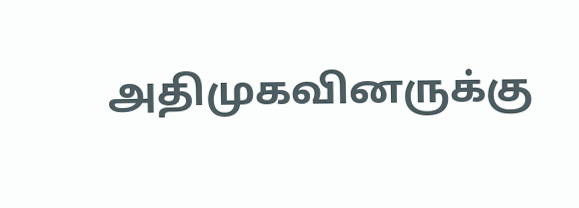அதிமுகவினருக்கு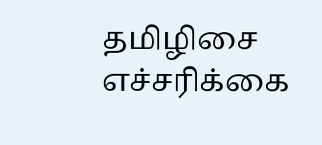தமிழிசை எச்சரிக்கை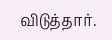விடுத்தார்.